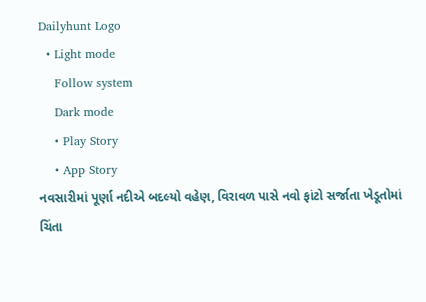Dailyhunt Logo
  • Light mode
    Follow system
    Dark mode
    • Play Story
    • App Story
નવસારીમાં પૂર્ણા નદીએ બદલ્યો વહેણ, વિરાવળ પાસે નવો ફાંટો સર્જાતા ખેડૂતોમાં ચિંતા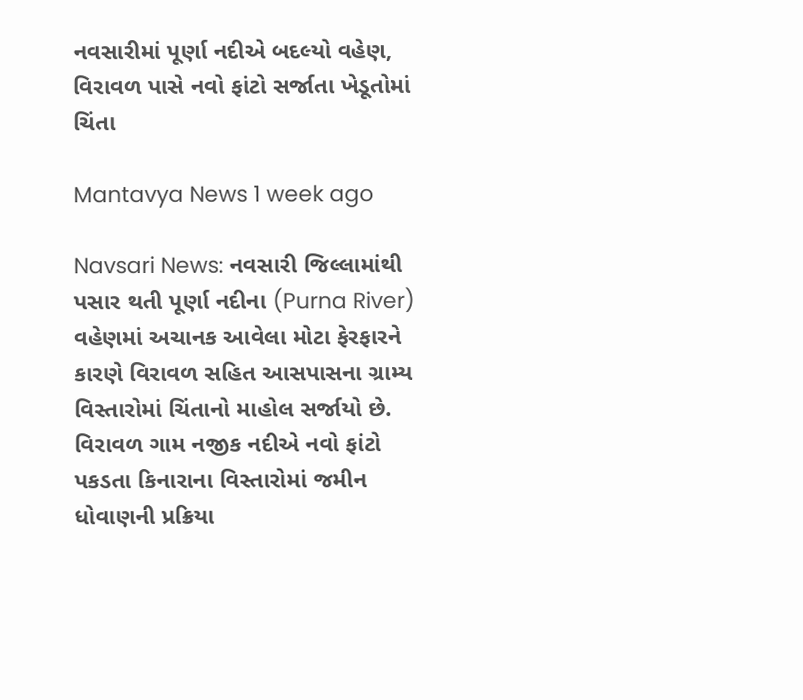નવસારીમાં પૂર્ણા નદીએ બદલ્યો વહેણ, વિરાવળ પાસે નવો ફાંટો સર્જાતા ખેડૂતોમાં ચિંતા

Mantavya News 1 week ago

Navsari News: નવસારી જિલ્લામાંથી પસાર થતી પૂર્ણા નદીના (Purna River) વહેણમાં અચાનક આવેલા મોટા ફેરફારને કારણે વિરાવળ સહિત આસપાસના ગ્રામ્ય વિસ્તારોમાં ચિંતાનો માહોલ સર્જાયો છે. વિરાવળ ગામ નજીક નદીએ નવો ફાંટો પકડતા કિનારાના વિસ્તારોમાં જમીન ધોવાણની પ્રક્રિયા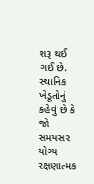શરૂ થઈ ગઈ છે. સ્થાનિક ખેડૂતોનું કહેવું છે કે જો સમયસર યોગ્ય રક્ષણાત્મક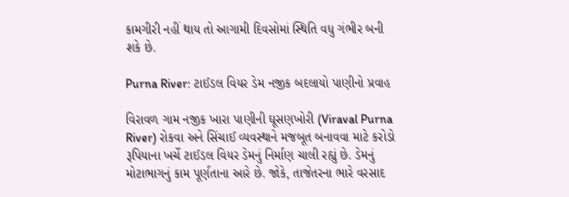કામગીરી નહીં થાય તો આગામી દિવસોમાં સ્થિતિ વધુ ગંભીર બની શકે છે.

Purna River: ટાઈડલ વિયર ડેમ નજીક બદલાયો પાણીનો પ્રવાહ

વિરાવળ ગામ નજીક ખારા પાણીની ઘૂસણખોરી (Viraval Purna River) રોકવા અને સિંચાઈ વ્યવસ્થાને મજબૂત બનાવવા માટે કરોડો રૂપિયાના ખર્ચે ટાઈડલ વિયર ડેમનું નિર્માણ ચાલી રહ્યું છે. ડેમનું મોટાભાગનું કામ પૂર્ણતાના આરે છે. જોકે, તાજેતરના ભારે વરસાદ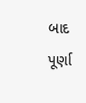બાદ પૂર્ણા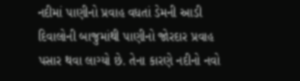નદીમાં પાણીનો પ્રવાહ વધતાં ડેમની આડી દિવાલોની બાજુમાંથી પાણીનો જોરદાર પ્રવાહ પસાર થવા લાગ્યો છે. તેના કારણે નદીનો નવો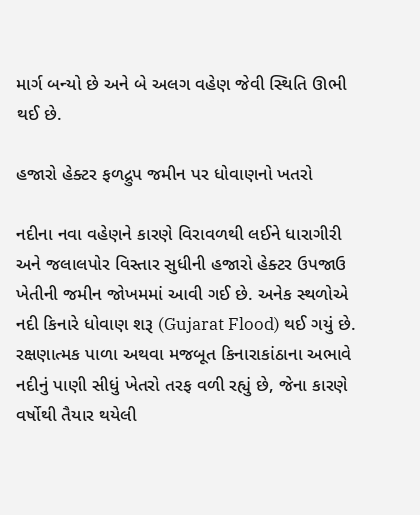માર્ગ બન્યો છે અને બે અલગ વહેણ જેવી સ્થિતિ ઊભી થઈ છે.

હજારો હેક્ટર ફળદ્રુપ જમીન પર ધોવાણનો ખતરો

નદીના નવા વહેણને કારણે વિરાવળથી લઈને ધારાગીરી અને જલાલપોર વિસ્તાર સુધીની હજારો હેક્ટર ઉપજાઉ ખેતીની જમીન જોખમમાં આવી ગઈ છે. અનેક સ્થળોએ નદી કિનારે ધોવાણ શરૂ (Gujarat Flood) થઈ ગયું છે. રક્ષણાત્મક પાળા અથવા મજબૂત કિનારાકાંઠાના અભાવે નદીનું પાણી સીધું ખેતરો તરફ વળી રહ્યું છે, જેના કારણે વર્ષોથી તૈયાર થયેલી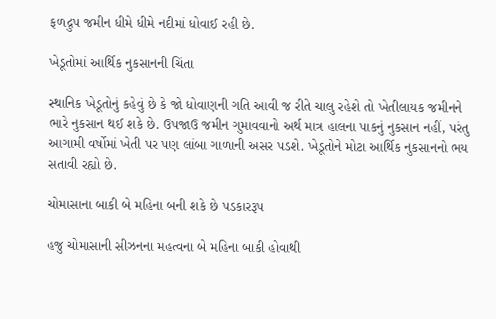ફળદ્રુપ જમીન ધીમે ધીમે નદીમાં ધોવાઈ રહી છે.

ખેડૂતોમાં આર્થિક નુકસાનની ચિંતા

સ્થાનિક ખેડૂતોનું કહેવું છે કે જો ધોવાણની ગતિ આવી જ રીતે ચાલુ રહેશે તો ખેતીલાયક જમીનને ભારે નુકસાન થઈ શકે છે. ઉપજાઉ જમીન ગુમાવવાનો અર્થ માત્ર હાલના પાકનું નુકસાન નહીં, પરંતુ આગામી વર્ષોમાં ખેતી પર પણ લાંબા ગાળાની અસર પડશે. ખેડૂતોને મોટા આર્થિક નુકસાનનો ભય સતાવી રહ્યો છે.

ચોમાસાના બાકી બે મહિના બની શકે છે પડકારરૂપ

હજુ ચોમાસાની સીઝનના મહત્વના બે મહિના બાકી હોવાથી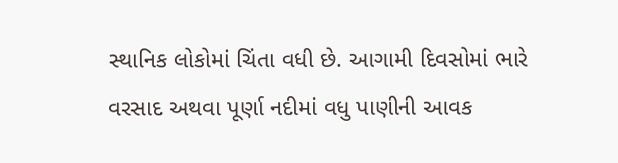સ્થાનિક લોકોમાં ચિંતા વધી છે. આગામી દિવસોમાં ભારે વરસાદ અથવા પૂર્ણા નદીમાં વધુ પાણીની આવક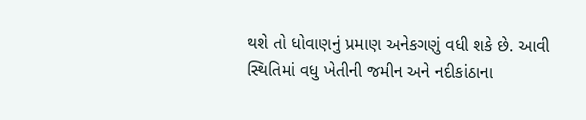થશે તો ધોવાણનું પ્રમાણ અનેકગણું વધી શકે છે. આવી સ્થિતિમાં વધુ ખેતીની જમીન અને નદીકાંઠાના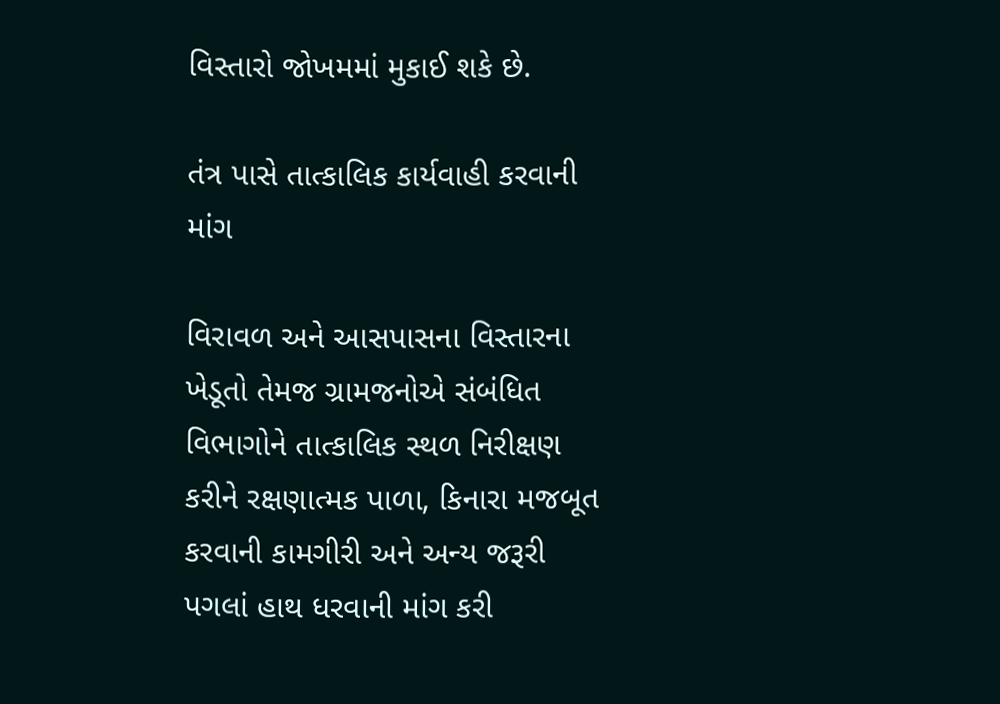વિસ્તારો જોખમમાં મુકાઈ શકે છે.

તંત્ર પાસે તાત્કાલિક કાર્યવાહી કરવાની માંગ

વિરાવળ અને આસપાસના વિસ્તારના ખેડૂતો તેમજ ગ્રામજનોએ સંબંધિત વિભાગોને તાત્કાલિક સ્થળ નિરીક્ષણ કરીને રક્ષણાત્મક પાળા, કિનારા મજબૂત કરવાની કામગીરી અને અન્ય જરૂરી પગલાં હાથ ધરવાની માંગ કરી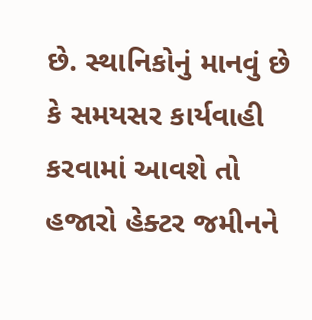છે. સ્થાનિકોનું માનવું છે કે સમયસર કાર્યવાહી કરવામાં આવશે તો હજારો હેક્ટર જમીનને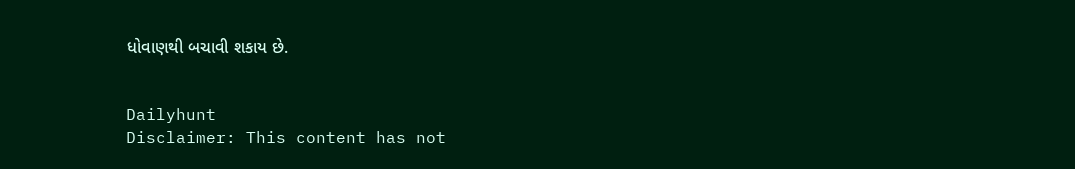ધોવાણથી બચાવી શકાય છે.


Dailyhunt
Disclaimer: This content has not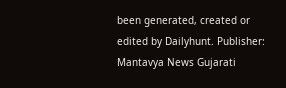been generated, created or edited by Dailyhunt. Publisher: Mantavya News Gujarati